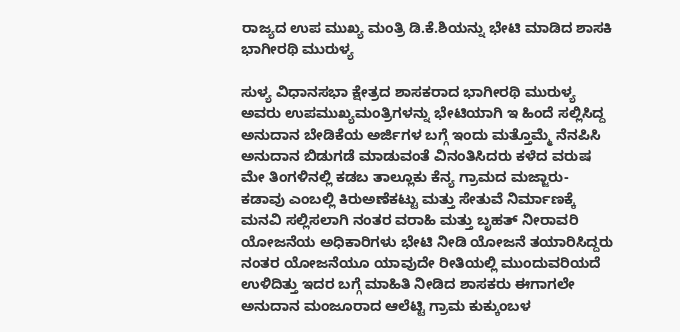ರಾಜ್ಯದ ಉಪ ಮುಖ್ಯ ಮಂತ್ರಿ ಡಿ.ಕೆ.ಶಿಯನ್ನು ಭೇಟಿ ಮಾಡಿದ ಶಾಸಕಿ ಭಾಗೀರಥಿ ಮುರುಳ್ಯ

ಸುಳ್ಯ ವಿಧಾನಸಭಾ ಕ್ಷೇತ್ರದ ಶಾಸಕರಾದ ಭಾಗೀರಥಿ ಮುರುಳ್ಯ ಅವರು ಉಪಮುಖ್ಯಮಂತ್ರಿಗಳನ್ನು ಭೇಟಿಯಾಗಿ ಇ ಹಿಂದೆ ಸಲ್ಲಿಸಿದ್ದ ಅನುದಾನ ಬೇಡಿಕೆಯ ಅರ್ಜಿಗಳ ಬಗ್ಗೆ ಇಂದು ಮತ್ತೊಮ್ಮೆ ನೆನಪಿಸಿ ಅನುದಾನ ಬಿಡುಗಡೆ ಮಾಡುವಂತೆ ವಿನಂತಿಸಿದರು ಕಳೆದ ವರುಷ ಮೇ ತಿಂಗಳಿನಲ್ಲಿ ಕಡಬ ತಾಲ್ಲೂಕು ಕೆನ್ಯ ಗ್ರಾಮದ ಮಜ್ಜಾರು- ಕಡಾವು ಎಂಬಲ್ಲಿ ಕಿರುಅಣೆಕಟ್ಟು ಮತ್ತು ಸೇತುವೆ ನಿರ್ಮಾಣಕ್ಕೆ ಮನವಿ ಸಲ್ಲಿಸಲಾಗಿ ನಂತರ ವರಾಹಿ ಮತ್ತು ಬೃಹತ್ ನೀರಾವರಿ ಯೋಜನೆಯ ಅಧಿಕಾರಿಗಳು ಭೇಟಿ ನೀಡಿ ಯೋಜನೆ ತಯಾರಿಸಿದ್ದರು ನಂತರ ಯೋಜನೆಯೂ ಯಾವುದೇ ರೀತಿಯಲ್ಲಿ ಮುಂದುವರಿಯದೆ ಉಳಿದಿತ್ತು ಇದರ ಬಗ್ಗೆ ಮಾಹಿತಿ ನೀಡಿದ ಶಾಸಕರು ಈಗಾಗಲೇ ಅನುದಾನ ಮಂಜೂರಾದ ಆಲೆಟ್ಟಿ ಗ್ರಾಮ ಕುಕ್ಕುಂಬಳ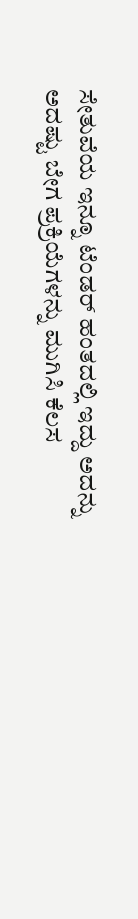ಸೇತುವೆಯ ಇನ್ನೂ ಟೆಂಡರ್ ಹಂತದಲ್ಲಿ ಇದ್ದು ಅದನ್ನು ಅದಷ್ಟು ಬೇಗ ಪ್ರಕ್ರಿಯೆಗಳನ್ನು ಮುಗಿಸಿ ಕೆಲಸ‌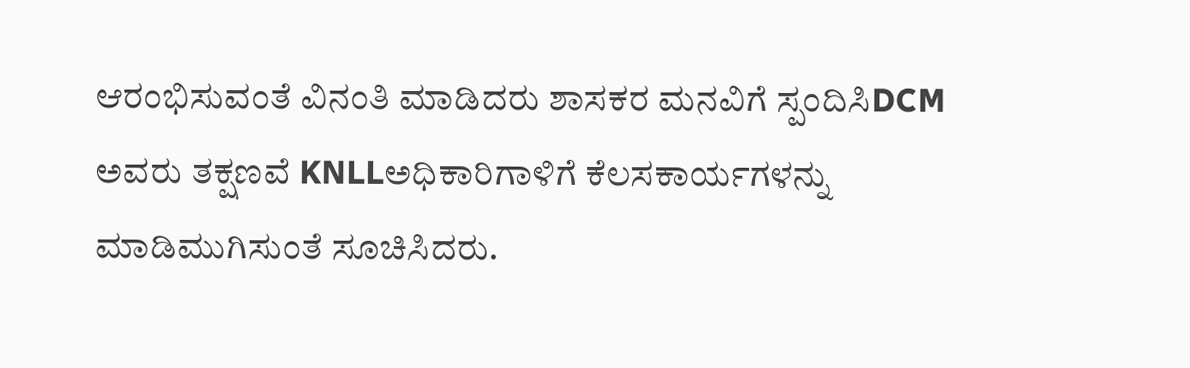ಆರಂಭಿಸುವಂತೆ ವಿನಂತಿ ಮಾಡಿದರು ಶಾಸಕರ ಮನವಿಗೆ ಸ್ಪಂದಿಸಿDCM ಅವರು ತಕ್ಷಣವೆ KNLLಅಧಿಕಾರಿಗಾಳಿಗೆ ಕೆಲಸಕಾರ್ಯಗಳನ್ನು ಮಾಡಿಮುಗಿಸುಂತೆ ಸೂಚಿಸಿದರು.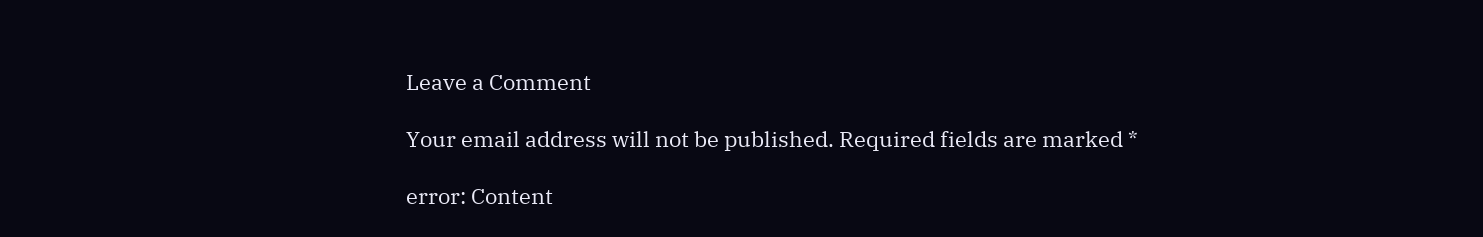Leave a Comment

Your email address will not be published. Required fields are marked *

error: Content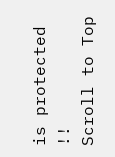is protected !!
Scroll to Top